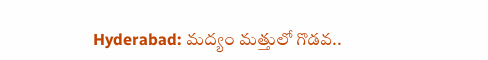Hyderabad: మద్యం మత్తులో గొడవ..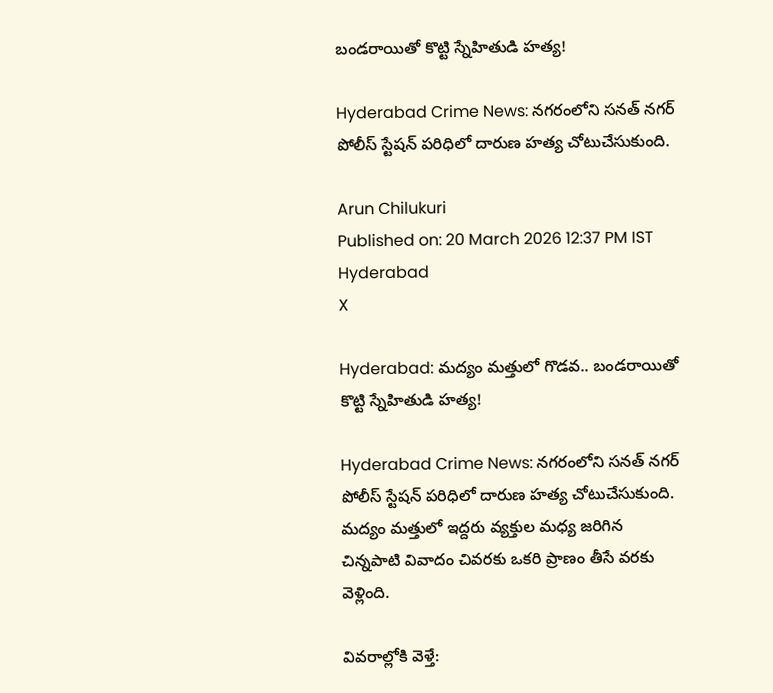బండరాయితో కొట్టి స్నేహితుడి హత్య!

Hyderabad Crime News: నగరంలోని సనత్ నగర్ పోలీస్ స్టేషన్ పరిధిలో దారుణ హత్య చోటుచేసుకుంది.

Arun Chilukuri
Published on: 20 March 2026 12:37 PM IST
Hyderabad
X

Hyderabad: మద్యం మత్తులో గొడవ.. బండరాయితో కొట్టి స్నేహితుడి హత్య!

Hyderabad Crime News: నగరంలోని సనత్ నగర్ పోలీస్ స్టేషన్ పరిధిలో దారుణ హత్య చోటుచేసుకుంది. మద్యం మత్తులో ఇద్దరు వ్యక్తుల మధ్య జరిగిన చిన్నపాటి వివాదం చివరకు ఒకరి ప్రాణం తీసే వరకు వెళ్లింది.

వివరాల్లోకి వెళ్తే: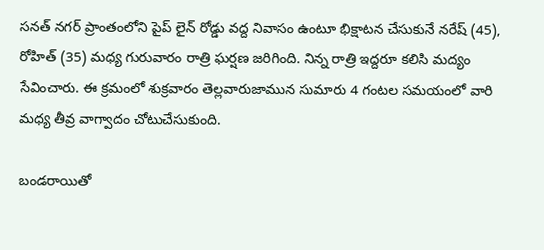సనత్ నగర్ ప్రాంతంలోని పైప్ లైన్ రోడ్డు వద్ద నివాసం ఉంటూ భిక్షాటన చేసుకునే నరేష్ (45), రోహిత్ (35) మధ్య గురువారం రాత్రి ఘర్షణ జరిగింది. నిన్న రాత్రి ఇద్దరూ కలిసి మద్యం సేవించారు. ఈ క్రమంలో శుక్రవారం తెల్లవారుజామున సుమారు 4 గంటల సమయంలో వారి మధ్య తీవ్ర వాగ్వాదం చోటుచేసుకుంది.

బండరాయితో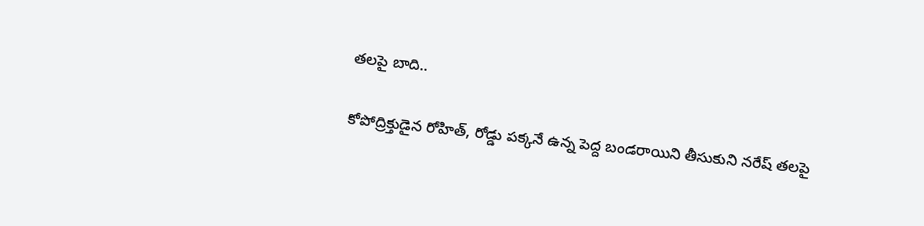తలపై బాది..

కోపోద్రిక్తుడైన రోహిత్, రోడ్డు పక్కనే ఉన్న పెద్ద బండరాయిని తీసుకుని నరేష్ తలపై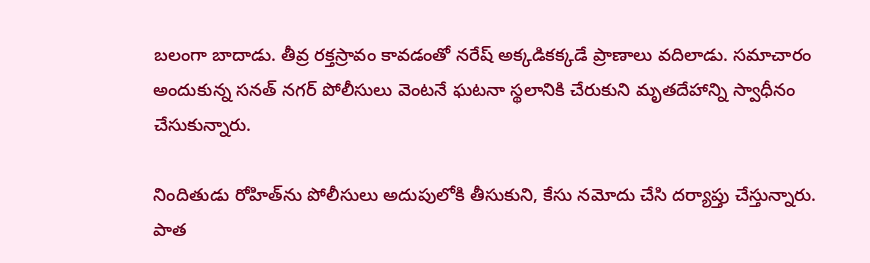బలంగా బాదాడు. తీవ్ర రక్తస్రావం కావడంతో నరేష్ అక్కడికక్కడే ప్రాణాలు వదిలాడు. సమాచారం అందుకున్న సనత్ నగర్ పోలీసులు వెంటనే ఘటనా స్థలానికి చేరుకుని మృతదేహాన్ని స్వాధీనం చేసుకున్నారు.

నిందితుడు రోహిత్‌ను పోలీసులు అదుపులోకి తీసుకుని, కేసు నమోదు చేసి దర్యాప్తు చేస్తున్నారు. పాత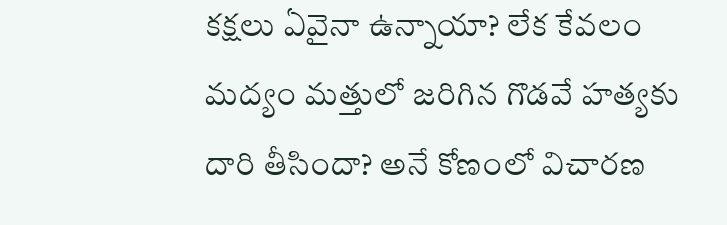కక్షలు ఏవైనా ఉన్నాయా? లేక కేవలం మద్యం మత్తులో జరిగిన గొడవే హత్యకు దారి తీసిందా? అనే కోణంలో విచారణ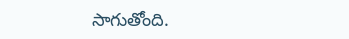సాగుతోంది.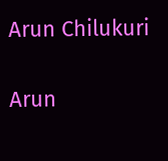Arun Chilukuri

Arun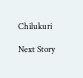Chilukuri

Next Story